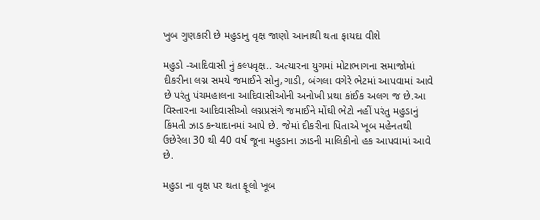ખુબ ગુણકારી છે મહુડાનુ વૃક્ષ જાણો આનાથી થતા ફાયદા વીશે

મહુડો -આદિવાસી નું કલ્પવૃક્ષ.. અત્યારના યુગમાં મોટાભાગના સમાજોમાં દીકરીના લગ્ન સમયે જમાઈને સોનુ,ગાડી, બંગલા વગેરે ભેટમાં આપવામાં આવે છે પરંતુ પંચમહાલના આદિવાસીઓની અનોખી પ્રથા કાંઈક અલગ જ છે.આ વિસ્તારના આદિવાસીઓ લગ્નપ્રસંગે જમાઈને મોંઘી ભેટો નહીં પરંતુ મહુડાનું કિંમતી ઝાડ કન્યાદાનમાં આપે છે. જેમાં દીકરીના પિતાએ ખૂબ મહેનતથી ઉછેરેલા 30 થી 40 વર્ષ જૂના મહુડાના ઝાડની માલિકીનો હક આપવામાં આવે છે.

મહુડા ના વૃક્ષ પર થતા ફૂલો ખૂબ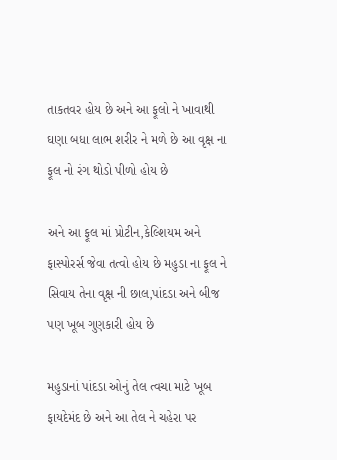તાકતવર હોય છે અને આ ફૂલો ને ખાવાથી ઘણા બધા લાભ શરીર ને મળે છે આ વૃક્ષ ના ફૂલ નો રંગ થોડો પીળો હોય છે

અને આ ફૂલ માં પ્રોટીન,કેલ્શિયમ અને ફાસ્પોરર્સ જેવા તત્વો હોય છે મહુડા ના ફૂલ ને સિવાય તેના વૃક્ષ ની છાલ,પાંદડા અને બીજ પણ ખૂબ ગુણકારી હોય છે

મહુડાનાં પાંદડા ઓનું તેલ ત્વચા માટે ખૂબ ફાયદેમંદ છે અને આ તેલ ને ચહેરા પર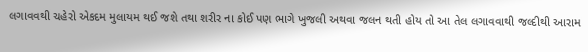લગાવવથી ચહેરો એકદમ મુલાયમ થઈ જશે તથા શરીર ના કોઈ પણ ભાગે ખુજલી અથવા જલન થતી હોય તો આ તેલ લગાવવાથી જલ્દીથી આરામ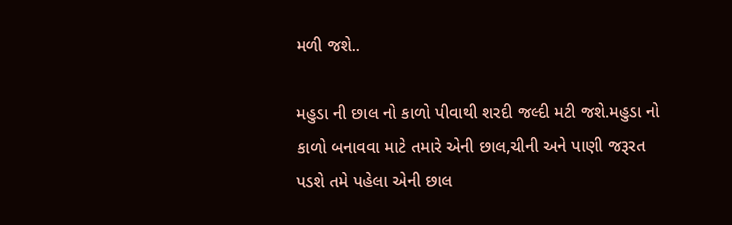મળી જશે..

મહુડા ની છાલ નો કાળો પીવાથી શરદી જલ્દી મટી જશે.મહુડા નો કાળો બનાવવા માટે તમારે એની છાલ,ચીની અને પાણી જરૂરત પડશે તમે પહેલા એની છાલ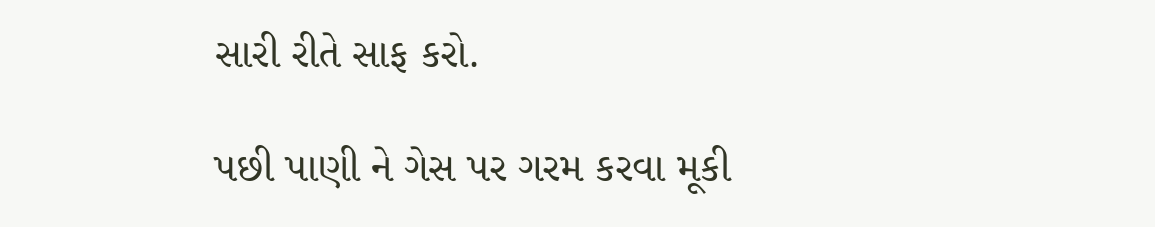સારી રીતે સાફ કરો.

પછી પાણી ને ગેસ પર ગરમ કરવા મૂકી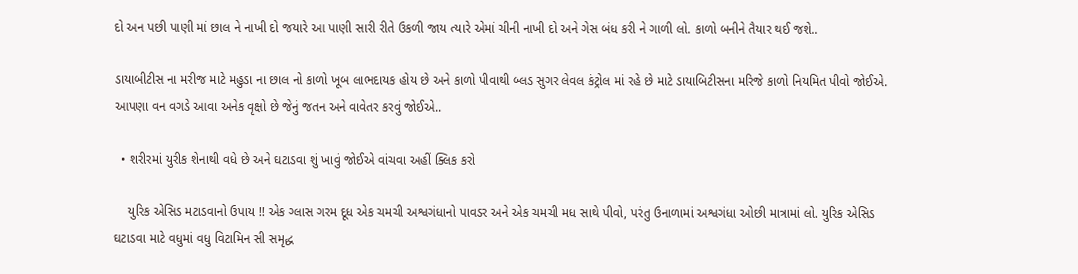દો અન પછી પાણી માં છાલ ને નાખી દો જયારે આ પાણી સારી રીતે ઉકળી જાય ત્યારે એમાં ચીની નાખી દો અને ગેસ બંધ કરી ને ગાળી લો. કાળો બનીને તૈયાર થઈ જશે..

ડાયાબીટીસ ના મરીજ માટે મહુડા ના છાલ નો કાળો ખૂબ લાભદાયક હોય છે અને કાળો પીવાથી બ્લડ સુગર લેવલ કંટ્રોલ માં રહે છે માટે ડાયાબિટીસના મરિજે કાળો નિયમિત પીવો જોઈએ. આપણા વન વગડે આવા અનેક વૃક્ષો છે જેનું જતન અને વાવેતર કરવું જોઈએ..

  • શરીરમાં યુરીક શેનાથી વધે છે અને ઘટાડવા શું ખાવું જોઈએ વાંચવા અહીં ક્લિક કરો

    યુરિક એસિડ મટાડવાનો ઉપાય !! એક ગ્લાસ ગરમ દૂધ એક ચમચી અશ્વગંધાનો પાવડર અને એક ચમચી મધ સાથે પીવો, પરંતુ ઉનાળામાં અશ્વગંધા ઓછી માત્રામાં લો. યુરિક એસિડ ઘટાડવા માટે વધુમાં વધુ વિટામિન સી સમૃદ્ધ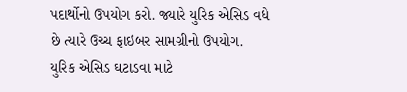પદાર્થોનો ઉપયોગ કરો. જ્યારે યુરિક એસિડ વધે છે ત્યારે ઉચ્ચ ફાઇબર સામગ્રીનો ઉપયોગ. યુરિક એસિડ ઘટાડવા માટે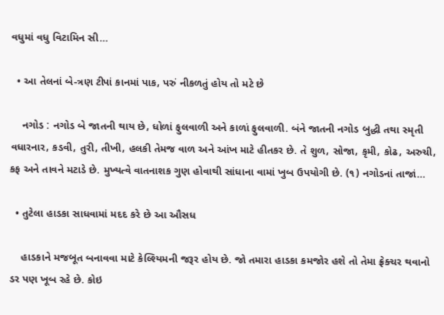વધુમાં વધુ વિટામિન સી…

  • આ તેલનાં બે-ત્રણ ટીપાં કાનમાં પાક, પરું નીકળતું હોય તો મટે છે

    નગોડ : નગોડ બે જાતની થાય છે, ધોળાં ફુલવાળી અને કાળાં ફુલવાળી. બંને જાતની નગોડ બુદ્ધી તથા સ્મૃતી વધારનાર, કડવી, તુરી, તીખી, હલકી તેમજ વાળ અને આંખ માટે હીતકર છે. તે શુળ, સોજા, કૃમી, કોઢ, અરુચી, કફ અને તાવને મટાડે છે. મુખ્યત્વે વાતનાશક ગુણ હોવાથી સાંધાના વામાં ખુબ ઉપયોગી છે. (૧) નગોડનાં તાજાં…

  • તુટેલા હાડકા સાધવામાં મદદ કરે છે આ ઔસધ

    હાડકાને મજબૂત બનાવવા માટે કેલ્શ્યિમની જરૂર હોય છે. જો તમારા હાડકા કમજોર હશે તો તેમા ફ્રેક્ચર થવાનો ડર પણ ખૂબ રહે છે. કોઇ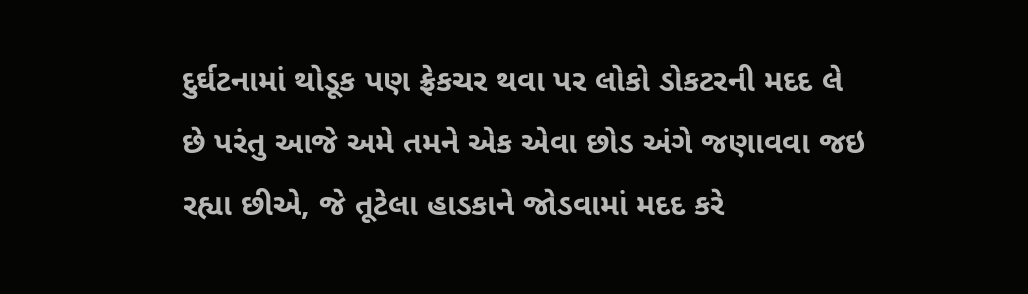દુર્ઘટનામાં થોડૂક પણ ફ્રેકચર થવા પર લોકો ડોકટરની મદદ લે છે પરંતુ આજે અમે તમને એક એવા છોડ અંગે જણાવવા જઇ રહ્યા છીએ, જે તૂટેલા હાડકાને જોડવામાં મદદ કરે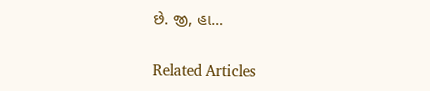છે. જી, હા…

Related Articles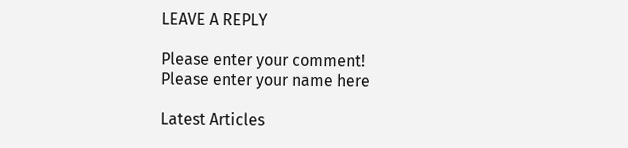LEAVE A REPLY

Please enter your comment!
Please enter your name here

Latest Articles